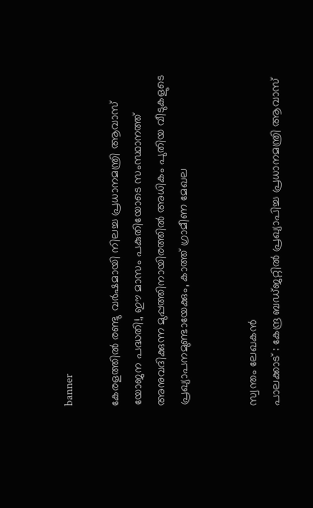banner

കേരളത്തിൽ രണ്ടു വർഷമായി നിലച്ച പ്രധാനമന്ത്രി ആവാസ് യോജന പദ്ധതി!, ഈ മാസം പകുതിയോടെ സംസ്ഥാനത്ത് അനുവദിക്കുന്ന മുപ്പത്തിനായിരത്തിൽ അധികം പുതിയ വീടുകളുടെ പ്രഖ്യാപനമുണ്ടായേക്കും, കാത്ത് ഗ്രാമീണ മേഖല


സ്വന്തം ലേഖകൻ
പാലക്കാട്‌ : കേന്ദ്ര ബഡ്ജറ്റില്‍ പ്രഖ്യാപിച്ച പ്രധാനമന്ത്രി ആവാസ്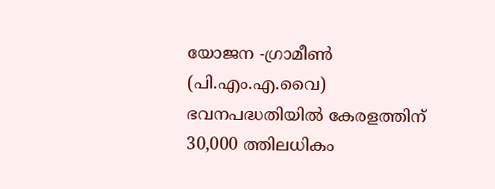യോജന -ഗ്രാമീണ്‍ (പി.എം.എ.വൈ) ഭവനപദ്ധതിയില്‍ കേരളത്തിന് 30,000 ത്തിലധികം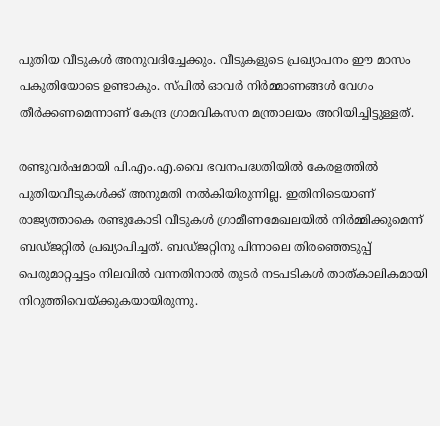പുതിയ വീടുകള്‍ അനുവദിച്ചേക്കും. വീടുകളുടെ പ്രഖ്യാപനം ഈ മാസം പകുതിയോടെ ഉണ്ടാകും. സ്പില്‍ ഓവർ നിർമ്മാണങ്ങള്‍ വേഗം തീർക്കണമെന്നാണ് കേന്ദ്ര ഗ്രാമവികസന മന്ത്രാലയം അറിയിച്ചിട്ടുള്ളത്.

രണ്ടുവർഷമായി പി.എം.എ.വൈ ഭവനപദ്ധതിയില്‍ കേരളത്തില്‍ പുതിയവീടുകള്‍ക്ക് അനുമതി നല്‍കിയിരുന്നില്ല. ഇതിനിടെയാണ് രാജ്യത്താകെ രണ്ടുകോടി വീടുകള്‍ ഗ്രാമീണമേഖലയില്‍ നിർമ്മിക്കുമെന്ന് ബഡ്ജറ്റില്‍ പ്രഖ്യാപിച്ചത്. ബഡ്ജറ്റിനു പിന്നാലെ തിരഞ്ഞെടുപ്പ് പെരുമാറ്റച്ചട്ടം നിലവില്‍ വന്നതിനാല്‍ തുടർ നടപടികള്‍ താത്കാലികമായി നിറുത്തിവെയ്ക്കുകയായിരുന്നു.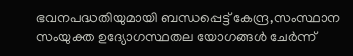ഭവനപദ്ധതിയുമായി ബന്ധപ്പെട്ട് കേന്ദ്ര,സംസ്ഥാന സംയുക്ത ഉദ്യോഗസ്ഥതല യോഗങ്ങള്‍ ചേർന്ന്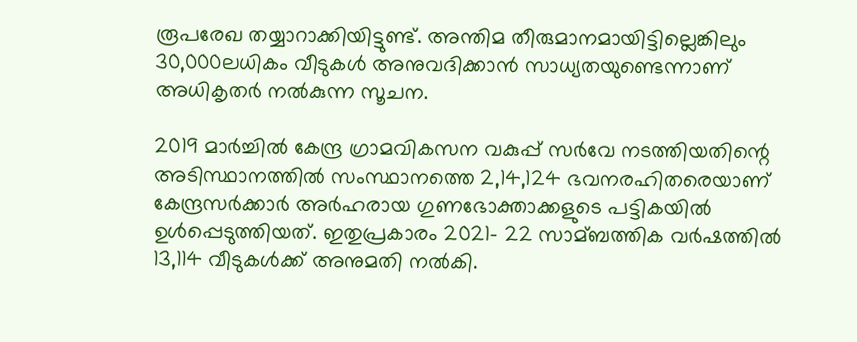രൂപരേഖ തയ്യാറാക്കിയിട്ടുണ്ട്. അന്തിമ തീരുമാനമായിട്ടില്ലെങ്കിലും 30,000ലധികം വീടുകള്‍ അനുവദിക്കാൻ സാധ്യതയുണ്ടെന്നാണ് അധികൃതർ നല്‍കുന്ന സൂചന.

2019 മാർച്ചില്‍ കേന്ദ്ര ഗ്രാമവികസന വകുപ്പ് സർവേ നടത്തിയതിന്റെ അടിസ്ഥാനത്തില്‍ സംസ്ഥാനത്തെ 2,14,124 ഭവനരഹിതരെയാണ് കേന്ദ്രസർക്കാർ അർഹരായ ഗുണഭോക്താക്കളുടെ പട്ടികയില്‍ ഉള്‍പ്പെടുത്തിയത്. ഇതുപ്രകാരം 2021- 22 സാമ്ബത്തിക വർഷത്തില്‍ 13,114 വീടുകള്‍ക്ക് അനുമതി നല്‍കി.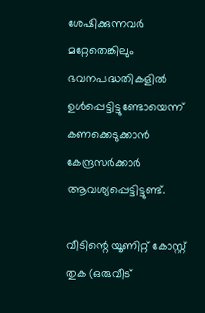ശേഷിക്കുന്നവർ മറ്റേതെങ്കിലും ഭവനപദ്ധതികളില്‍ ഉള്‍പ്പെട്ടിട്ടുണ്ടോയെന്ന് കണക്കെടുക്കാൻ കേന്ദ്രസർക്കാർ ആവശ്യപ്പെട്ടിട്ടുണ്ട്.

വീടിന്റെ യൂണിറ്റ് കോസ്റ്റ് തുക (ഒരുവീട്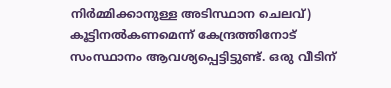നിർമ്മിക്കാനുള്ള അടിസ്ഥാന ചെലവ്) കൂട്ടിനല്‍കണമെന്ന് കേന്ദ്രത്തിനോട് സംസ്ഥാനം ആവശ്യപ്പെട്ടിട്ടുണ്ട്. ഒരു വീടിന്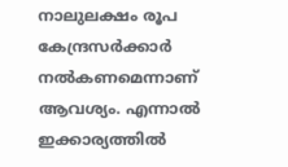നാലുലക്ഷം രൂപ കേന്ദ്രസർക്കാർ നല്‍കണമെന്നാണ് ആവശ്യം. എന്നാല്‍ ഇക്കാര്യത്തില്‍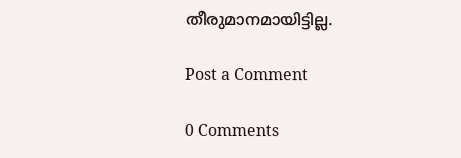തീരുമാനമായിട്ടില്ല.

Post a Comment

0 Comments